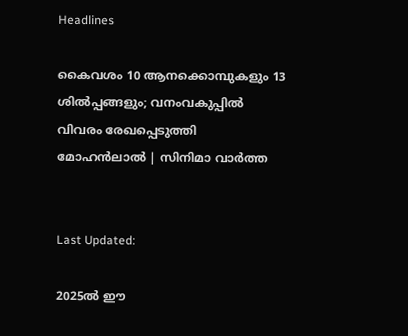Headlines

കൈവശം 10 ആനക്കൊമ്പുകളും 13 ശിൽപ്പങ്ങളും; വനംവകുപ്പിൽ വിവരം രേഖപ്പെടുത്തി മോഹൻലാൽ | സിനിമാ വാർത്ത


Last Updated:

2025ൽ ഈ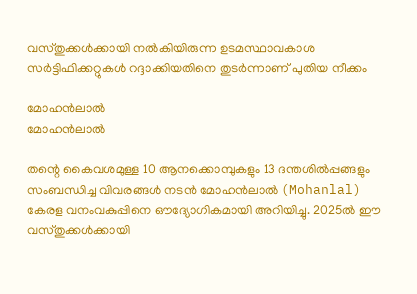വസ്തുക്കൾക്കായി നൽകിയിരുന്ന ഉടമസ്ഥാവകാശ സർട്ടിഫിക്കറ്റുകൾ റദ്ദാക്കിയതിനെ തുടർന്നാണ് പുതിയ നീക്കം

മോഹൻലാൽ
മോഹൻലാൽ

തന്റെ കൈവശമുള്ള 10 ആനക്കൊമ്പുകളും 13 ദന്തശിൽപ്പങ്ങളും സംബന്ധിച്ച വിവരങ്ങൾ നടൻ മോഹൻലാൽ (Mohanlal) കേരള വനംവകുപ്പിനെ ഔദ്യോഗികമായി അറിയിച്ചു. 2025ൽ ഈ വസ്തുക്കൾക്കായി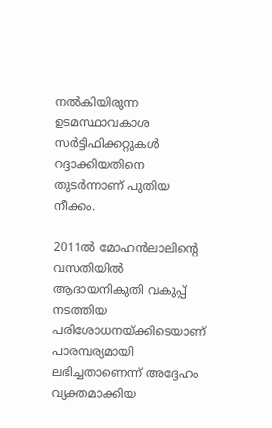നൽകിയിരുന്ന ഉടമസ്ഥാവകാശ സർട്ടിഫിക്കറ്റുകൾ റദ്ദാക്കിയതിനെ തുടർന്നാണ് പുതിയ നീക്കം.

2011ൽ മോഹൻലാലിന്റെ വസതിയിൽ ആദായനികുതി വകുപ്പ് നടത്തിയ പരിശോധനയ്ക്കിടെയാണ് പാരമ്പര്യമായി ലഭിച്ചതാണെന്ന് അദ്ദേഹം വ്യക്തമാക്കിയ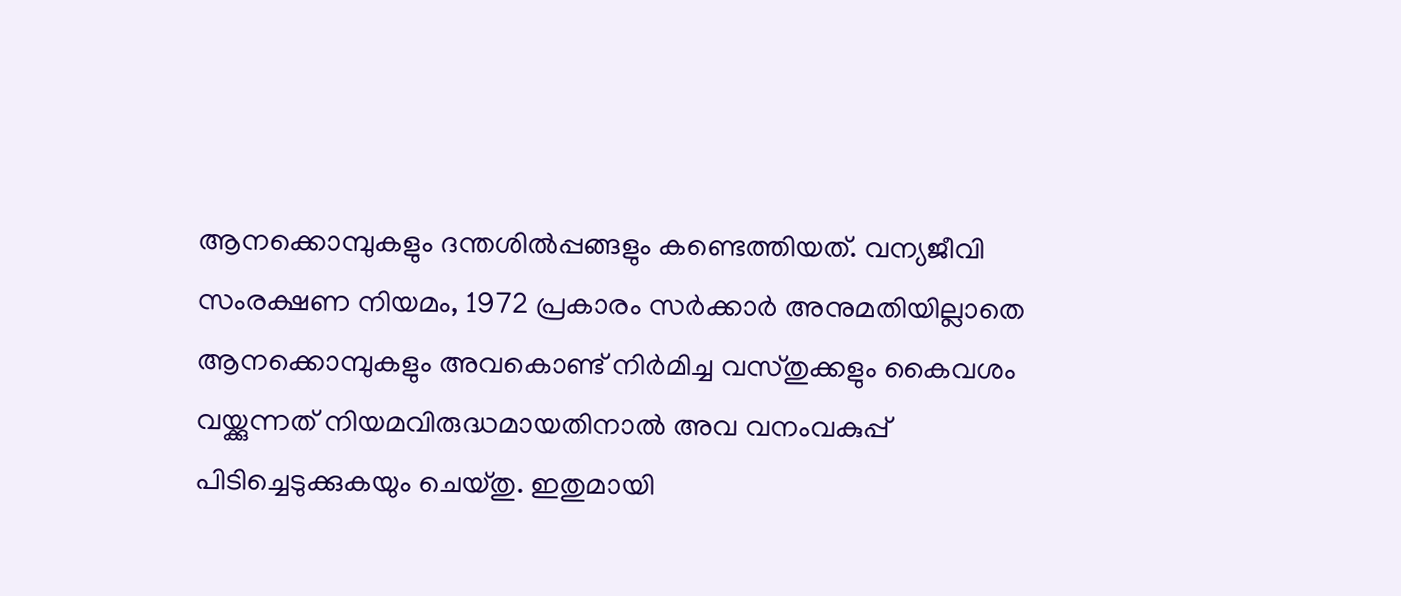ആനക്കൊമ്പുകളും ദന്തശിൽപ്പങ്ങളും കണ്ടെത്തിയത്. വന്യജീവി സംരക്ഷണ നിയമം, 1972 പ്രകാരം സർക്കാർ അനുമതിയില്ലാതെ ആനക്കൊമ്പുകളും അവകൊണ്ട് നിർമിച്ച വസ്തുക്കളും കൈവശം വയ്ക്കുന്നത് നിയമവിരുദ്ധമായതിനാൽ അവ വനംവകുപ്പ് പിടിച്ചെടുക്കുകയും ചെയ്തു. ഇതുമായി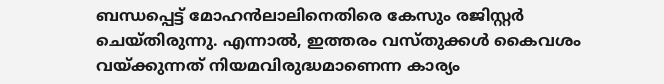ബന്ധപ്പെട്ട് മോഹൻലാലിനെതിരെ കേസും രജിസ്റ്റർ ചെയ്തിരുന്നു. എന്നാൽ, ഇത്തരം വസ്തുക്കൾ കൈവശം വയ്ക്കുന്നത് നിയമവിരുദ്ധമാണെന്ന കാര്യം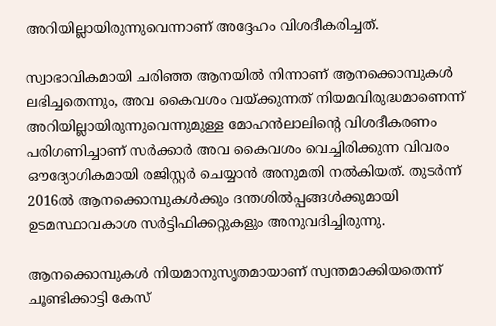അറിയില്ലായിരുന്നുവെന്നാണ് അദ്ദേഹം വിശദീകരിച്ചത്.

സ്വാഭാവികമായി ചരിഞ്ഞ ആനയിൽ നിന്നാണ് ആനക്കൊമ്പുകൾ ലഭിച്ചതെന്നും, അവ കൈവശം വയ്ക്കുന്നത് നിയമവിരുദ്ധമാണെന്ന് അറിയില്ലായിരുന്നുവെന്നുമുള്ള മോഹൻലാലിന്റെ വിശദീകരണം പരിഗണിച്ചാണ് സർക്കാർ അവ കൈവശം വെച്ചിരിക്കുന്ന വിവരം ഔദ്യോഗികമായി രജിസ്റ്റർ ചെയ്യാൻ അനുമതി നൽകിയത്. തുടർന്ന് 2016ൽ ആനക്കൊമ്പുകൾക്കും ദന്തശിൽപ്പങ്ങൾക്കുമായി ഉടമസ്ഥാവകാശ സർട്ടിഫിക്കറ്റുകളും അനുവദിച്ചിരുന്നു.

ആനക്കൊമ്പുകൾ നിയമാനുസൃതമായാണ് സ്വന്തമാക്കിയതെന്ന് ചൂണ്ടിക്കാട്ടി കേസ്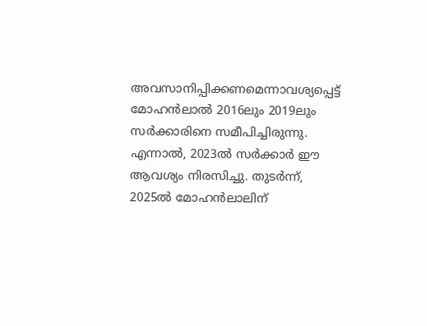അവസാനിപ്പിക്കണമെന്നാവശ്യപ്പെട്ട് മോഹൻലാൽ 2016ലും 2019ലും സർക്കാരിനെ സമീപിച്ചിരുന്നു. എന്നാൽ, 2023ൽ സർക്കാർ ഈ ആവശ്യം നിരസിച്ചു. തുടർന്ന്, 2025ൽ മോഹൻലാലിന്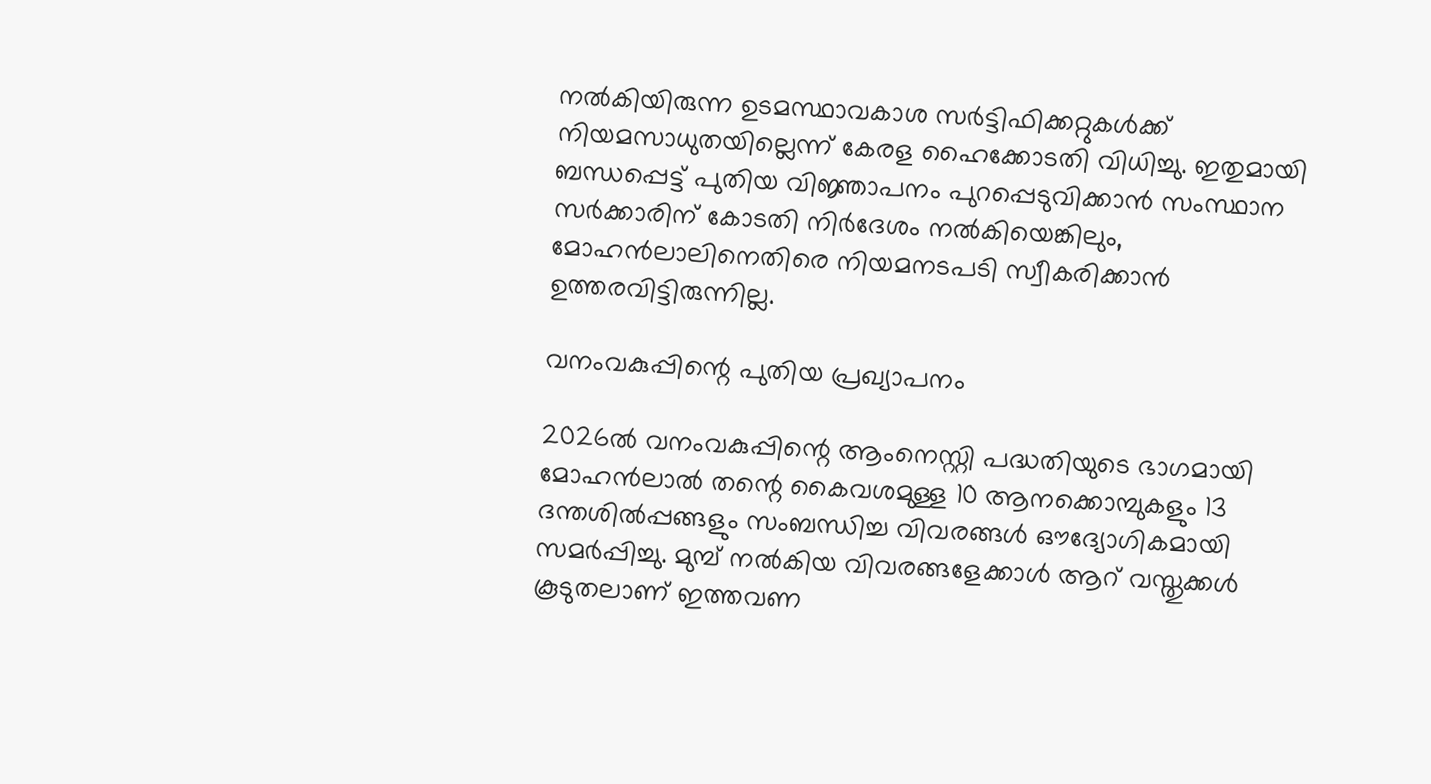നൽകിയിരുന്ന ഉടമസ്ഥാവകാശ സർട്ടിഫിക്കറ്റുകൾക്ക് നിയമസാധുതയില്ലെന്ന് കേരള ഹൈക്കോടതി വിധിച്ചു. ഇതുമായി ബന്ധപ്പെട്ട് പുതിയ വിജ്ഞാപനം പുറപ്പെടുവിക്കാൻ സംസ്ഥാന സർക്കാരിന് കോടതി നിർദേശം നൽകിയെങ്കിലും, മോഹൻലാലിനെതിരെ നിയമനടപടി സ്വീകരിക്കാൻ ഉത്തരവിട്ടിരുന്നില്ല.

വനംവകുപ്പിന്റെ പുതിയ പ്രഖ്യാപനം

2026ൽ വനംവകുപ്പിന്റെ ആംനെസ്റ്റി പദ്ധതിയുടെ ഭാഗമായി മോഹൻലാൽ തന്റെ കൈവശമുള്ള 10 ആനക്കൊമ്പുകളും 13 ദന്തശിൽപ്പങ്ങളും സംബന്ധിച്ച വിവരങ്ങൾ ഔദ്യോഗികമായി സമർപ്പിച്ചു. മുമ്പ് നൽകിയ വിവരങ്ങളേക്കാൾ ആറ് വസ്തുക്കൾ കൂടുതലാണ് ഇത്തവണ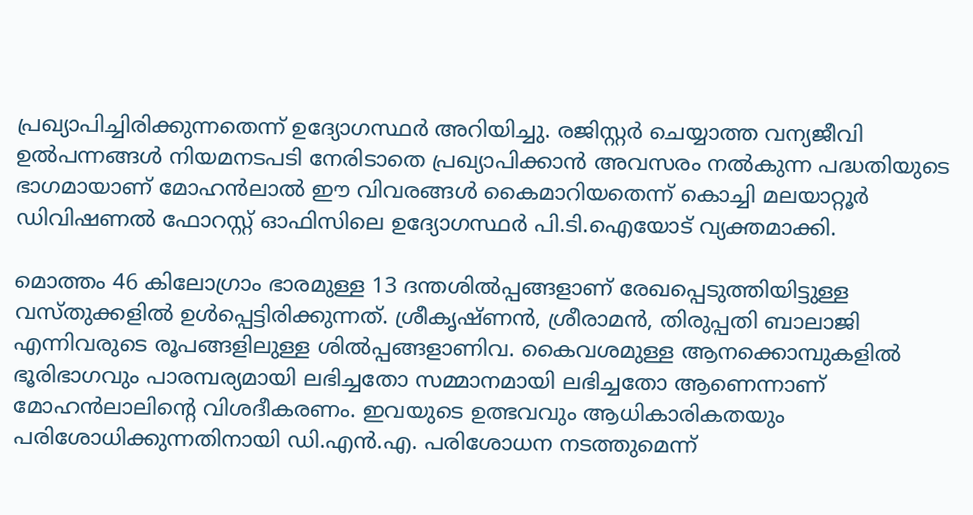പ്രഖ്യാപിച്ചിരിക്കുന്നതെന്ന് ഉദ്യോഗസ്ഥർ അറിയിച്ചു. രജിസ്റ്റർ ചെയ്യാത്ത വന്യജീവി ഉൽപന്നങ്ങൾ നിയമനടപടി നേരിടാതെ പ്രഖ്യാപിക്കാൻ അവസരം നൽകുന്ന പദ്ധതിയുടെ ഭാഗമായാണ് മോഹൻലാൽ ഈ വിവരങ്ങൾ കൈമാറിയതെന്ന് കൊച്ചി മലയാറ്റൂർ ഡിവിഷണൽ ഫോറസ്റ്റ് ഓഫിസിലെ ഉദ്യോഗസ്ഥർ പി.ടി.ഐയോട് വ്യക്തമാക്കി.

മൊത്തം 46 കിലോഗ്രാം ഭാരമുള്ള 13 ദന്തശിൽപ്പങ്ങളാണ് രേഖപ്പെടുത്തിയിട്ടുള്ള വസ്തുക്കളിൽ ഉൾപ്പെട്ടിരിക്കുന്നത്. ശ്രീകൃഷ്ണൻ, ശ്രീരാമൻ, തിരുപ്പതി ബാലാജി എന്നിവരുടെ രൂപങ്ങളിലുള്ള ശിൽപ്പങ്ങളാണിവ. കൈവശമുള്ള ആനക്കൊമ്പുകളിൽ ഭൂരിഭാഗവും പാരമ്പര്യമായി ലഭിച്ചതോ സമ്മാനമായി ലഭിച്ചതോ ആണെന്നാണ് മോഹൻലാലിന്റെ വിശദീകരണം. ഇവയുടെ ഉത്ഭവവും ആധികാരികതയും പരിശോധിക്കുന്നതിനായി ഡി.എൻ.എ. പരിശോധന നടത്തുമെന്ന്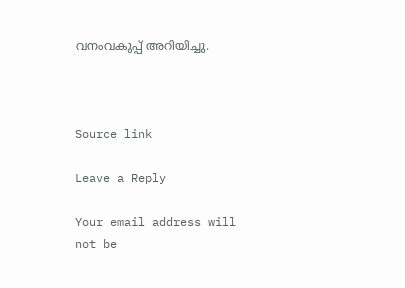വനംവകുപ്പ് അറിയിച്ചു.



Source link

Leave a Reply

Your email address will not be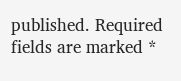published. Required fields are marked *